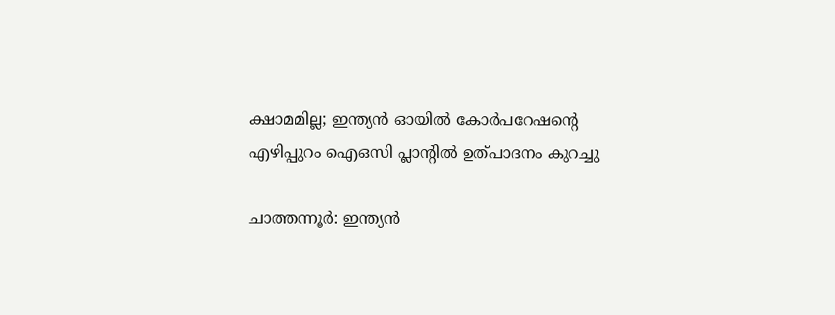ക്ഷാമമില്ല; ഇന്ത്യൻ ഓയിൽ കോർപറേഷന്‍റെ എഴിപ്പുറം ഐഒസി പ്ലാന്‍റിൽ ഉത്പാദനം കുറച്ചു

ചാത്തന്നൂർ: ഇന്ത്യൻ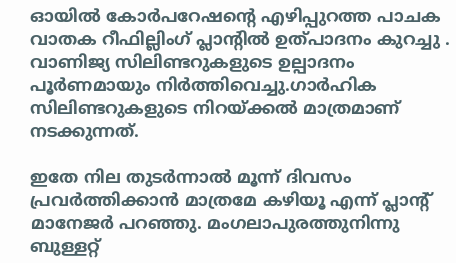ഓയിൽ കോർപറേഷന്‍റെ എഴിപ്പുറത്ത പാചക വാതക റീഫില്ലിംഗ് പ്ലാന്‍റിൽ ഉത്പാദനം കുറച്ചു . വാണിജ്യ സിലിണ്ടറുകളുടെ ഉല്പാദനം പൂർണമായും നിർത്തിവെച്ചു.ഗാർഹിക സിലിണ്ടറുകളുടെ നിറയ്ക്കൽ മാത്രമാണ് നടക്കുന്നത്.

ഇതേ നില തുടർന്നാൽ മൂന്ന് ദിവസം പ്രവർത്തിക്കാൻ മാത്രമേ കഴിയൂ എന്ന് പ്ലാന്‍റ് മാനേജർ പറഞ്ഞു. മംഗലാപുരത്തുനിന്നു ബുള്ളറ്റ്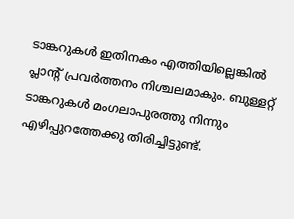ടാങ്കറുകൾ ഇതിനകം എത്തിയില്ലെങ്കിൽ പ്ലാന്‍റ് പ്രവർത്തനം നിശ്ചലമാകും. ബുള്ളറ്റ് ടാങ്കറുകൾ മംഗലാപുരത്തു നിന്നും എഴിപ്പുറത്തേക്കു തിരിച്ചിട്ടുണ്ട്.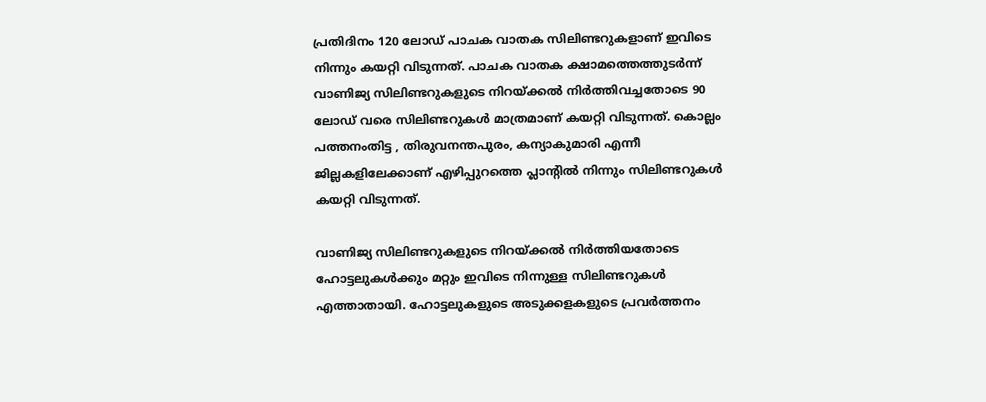പ്രതിദിനം 120 ലോഡ് പാചക വാതക സിലിണ്ടറുകളാണ് ഇവിടെ നിന്നും കയറ്റി വിടുന്നത്. പാചക വാതക ക്ഷാമത്തെത്തുടർന്ന് വാണിജ്യ സിലിണ്ടറുകളുടെ നിറയ്ക്കൽ നിർത്തിവച്ചതോടെ 90 ലോഡ് വരെ സിലിണ്ടറുകൾ മാത്രമാണ് കയറ്റി വിടുന്നത്. കൊല്ലം പത്തനംതിട്ട , തിരുവനന്തപുരം, കന്യാകുമാരി എന്നീ ജില്ലകളിലേക്കാണ് എഴിപ്പുറത്തെ പ്ലാന്‍റിൽ നിന്നും സിലിണ്ടറുകൾ കയറ്റി വിടുന്നത്.

വാണിജ്യ സിലിണ്ടറുകളുടെ നിറയ്ക്കൽ നിർത്തിയതോടെ ഹോട്ടലുകൾക്കും മറ്റും ഇവിടെ നിന്നുള്ള സിലിണ്ടറുകൾ എത്താതായി. ഹോട്ടലുകളുടെ അടുക്കളകളുടെ പ്രവർത്തനം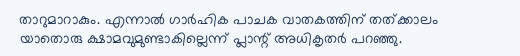താറുമാറാകും. എന്നാൽ ഗാർഹിക പാചക വാതകത്തിന് തത്ക്കാലം യാതൊരു ക്ഷാമവുമുണ്ടാകില്ലെന്ന് പ്ലാന്റ് അധികൃതർ പറഞ്ഞു.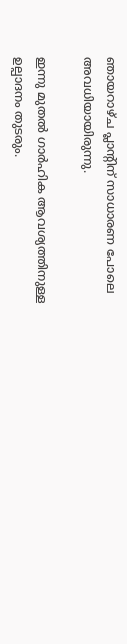ഞായറാഴ്ച പ്ലാന്‍റിന് സാധാരണ പോലെ അവധിയായിരുന്നു.

ഇന്നു മുതൽ ഗാർഹിക ആവശ്യത്തിനുള്ള ഉല്പാദനം തുടരും.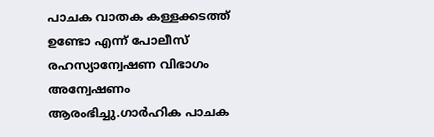പാചക വാതക കള്ളക്കടത്ത് ഉണ്ടോ എന്ന് പോലീസ് രഹസ്യാന്വേഷണ വിഭാഗം അന്വേഷണം ആരംഭിച്ചു.ഗാർഹിക പാചക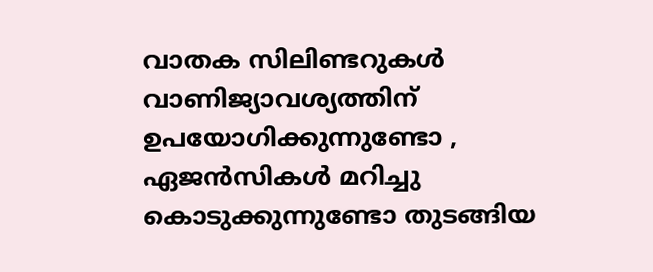വാതക സിലിണ്ടറുകൾ വാണിജ്യാവശ്യത്തിന് ഉപയോഗിക്കുന്നുണ്ടോ , ഏജൻസികൾ മറിച്ചു കൊടുക്കുന്നുണ്ടോ തുടങ്ങിയ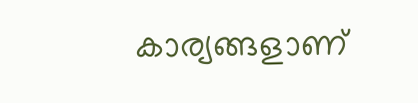കാര്യങ്ങളാണ്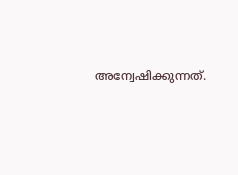അന്വേഷിക്കുന്നത്.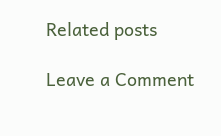Related posts

Leave a Comment